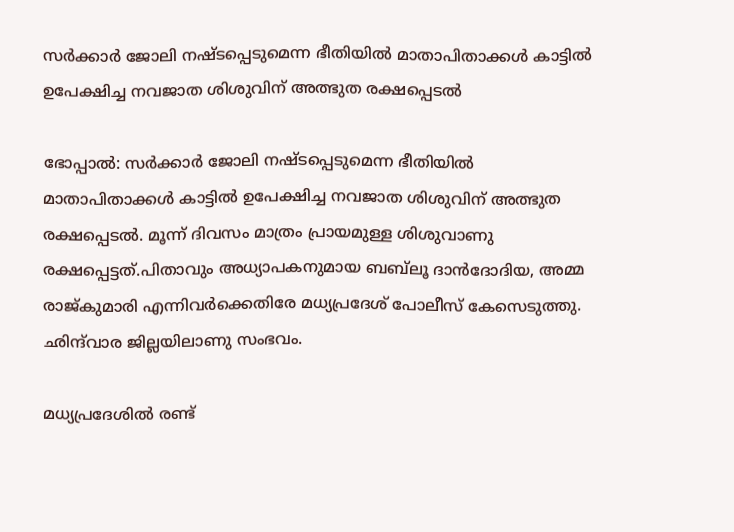സര്‍ക്കാര്‍ ജോലി നഷ്ടപ്പെടുമെന്ന ഭീതിയില്‍ മാതാപിതാക്കള്‍ കാട്ടില്‍ ഉപേക്ഷിച്ച നവജാത ശിശുവിന് അത്ഭുത രക്ഷപ്പെടല്‍

ഭോപ്പാല്‍: സര്‍ക്കാര്‍ ജോലി നഷ്ടപ്പെടുമെന്ന ഭീതിയില്‍ മാതാപിതാക്കള്‍ കാട്ടില്‍ ഉപേക്ഷിച്ച നവജാത ശിശുവിന് അത്ഭുത രക്ഷപ്പെടല്‍. മൂന്ന് ദിവസം മാത്രം പ്രായമുള്ള ശിശുവാണു രക്ഷപ്പെട്ടത്.പിതാവും അധ്യാപകനുമായ ബബ്‌ലൂ ദാന്‍ദോദിയ, അമ്മ രാജ്കുമാരി എന്നിവര്‍ക്കെതിരേ മധ്യപ്രദേശ് പോലീസ് കേസെടുത്തു. ഛിന്ദ്‌വാര ജില്ലയിലാണു സംഭവം.

മധ്യപ്രദേശില്‍ രണ്ട്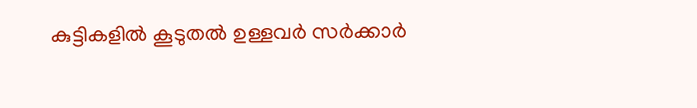കുട്ടികളില്‍ കൂടുതല്‍ ഉള്ളവര്‍ സര്‍ക്കാര്‍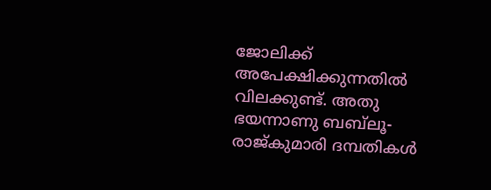ജോലിക്ക് അപേക്ഷിക്കുന്നതില്‍ വിലക്കുണ്ട്. അതു ഭയന്നാണു ബബ്‌ലൂ- രാജ്കുമാരി ദമ്പതികള്‍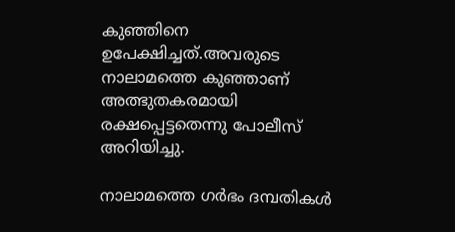കുഞ്ഞിനെ ഉപേക്ഷിച്ചത്.അവരുടെ നാലാമത്തെ കുഞ്ഞാണ് അത്ഭുതകരമായി രക്ഷപ്പെട്ടതെന്നു പോലീസ് അറിയിച്ചു.

നാലാമത്തെ ഗര്‍ഭം ദമ്പതികള്‍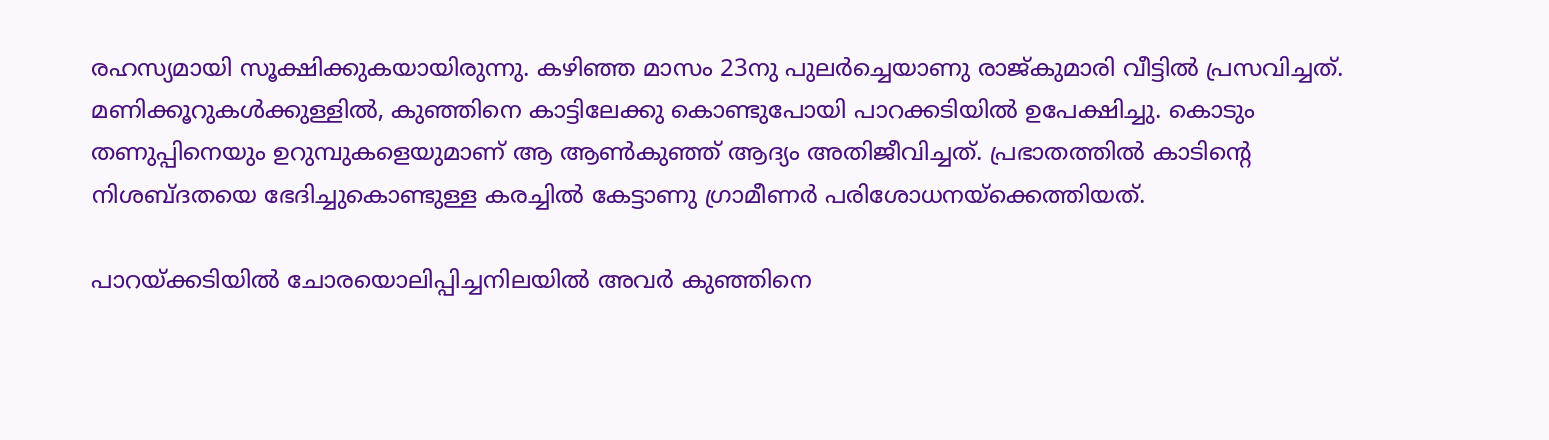രഹസ്യമായി സൂക്ഷിക്കുകയായിരുന്നു. കഴിഞ്ഞ മാസം 23നു പുലര്‍ച്ചെയാണു രാജ്കുമാരി വീട്ടില്‍ പ്രസവിച്ചത്. മണിക്കൂറുകള്‍ക്കുള്ളില്‍, കുഞ്ഞിനെ കാട്ടിലേക്കു കൊണ്ടുപോയി പാറക്കടിയില്‍ ഉപേക്ഷിച്ചു. കൊടും തണുപ്പിനെയും ഉറുമ്പുകളെയുമാണ് ആ ആണ്‍കുഞ്ഞ് ആദ്യം അതിജീവിച്ചത്. പ്രഭാതത്തില്‍ കാടിന്റെ നിശബ്ദതയെ ഭേദിച്ചുകൊണ്ടുള്ള കരച്ചില്‍ കേട്ടാണു ഗ്രാമീണര്‍ പരിശോധനയ്‌ക്കെത്തിയത്.

പാറയ്ക്കടിയില്‍ ചോരയൊലിപ്പിച്ചനിലയില്‍ അവര്‍ കുഞ്ഞിനെ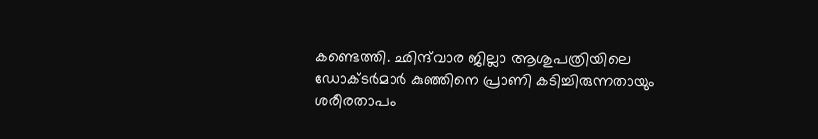കണ്ടെത്തി. ഛിന്ദ്‌വാര ജില്ലാ ആശുപത്രിയിലെ ഡോക്ടര്‍മാര്‍ കുഞ്ഞിനെ പ്രാണി കടിച്ചിരുന്നതായും ശരീരതാപം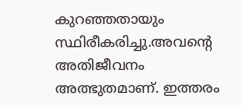കുറഞ്ഞതായും സ്ഥിരീകരിച്ചു.അവന്റെ അതിജീവനം അത്ഭുതമാണ്. ഇത്തരം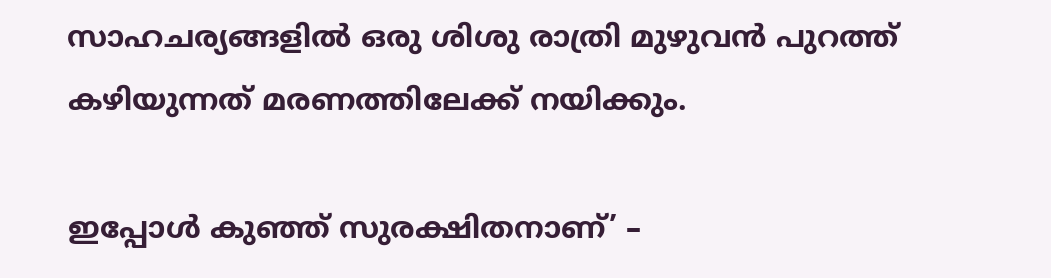സാഹചര്യങ്ങളില്‍ ഒരു ശിശു രാത്രി മുഴുവന്‍ പുറത്ത് കഴിയുന്നത് മരണത്തിലേക്ക് നയിക്കും.

ഇപ്പോള്‍ കുഞ്ഞ് സുരക്ഷിതനാണ്’ –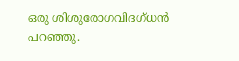ഒരു ശിശുരോഗവിദഗ്ധന്‍ പറഞ്ഞു.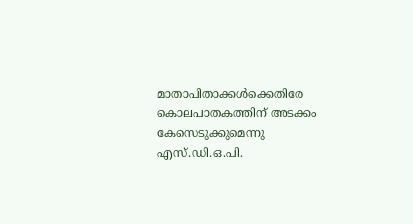മാതാപിതാക്കള്‍ക്കെതിരേ കൊലപാതകത്തിന് അടക്കം കേസെടുക്കുമെന്നു എസ്.ഡി.ഒ.പി.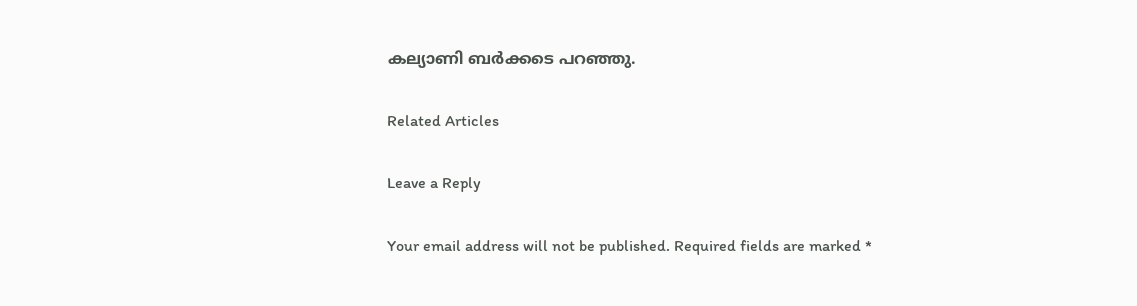കല്യാണി ബര്‍ക്കടെ പറഞ്ഞു.

Related Articles

Leave a Reply

Your email address will not be published. Required fields are marked *